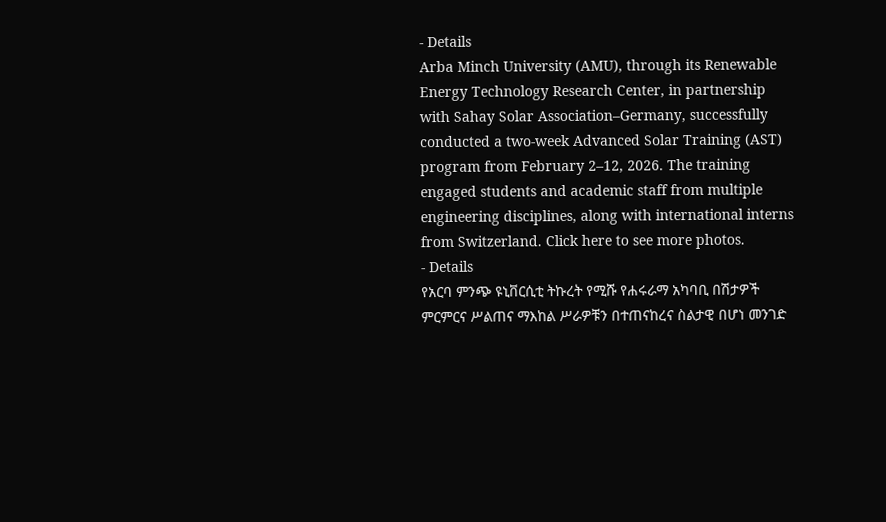- Details
Arba Minch University (AMU), through its Renewable Energy Technology Research Center, in partnership with Sahay Solar Association–Germany, successfully conducted a two-week Advanced Solar Training (AST) program from February 2–12, 2026. The training engaged students and academic staff from multiple engineering disciplines, along with international interns from Switzerland. Click here to see more photos.
- Details
የአርባ ምንጭ ዩኒቨርሲቲ ትኩረት የሚሹ የሐሩራማ አካባቢ በሽታዎች ምርምርና ሥልጠና ማእከል ሥራዎቹን በተጠናከረና ስልታዊ በሆነ መንገድ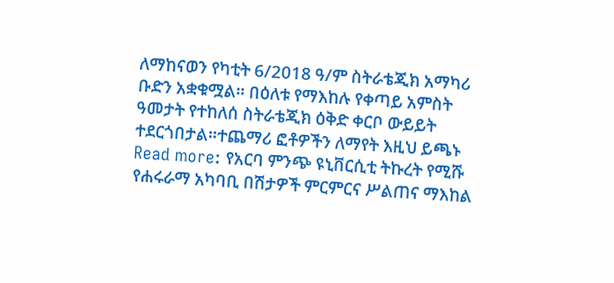ለማከናወን የካቲት 6/2018 ዓ/ም ስትራቴጂክ አማካሪ ቡድን አቋቁሟል። በዕለቱ የማእከሉ የቀጣይ አምስት ዓመታት የተከለሰ ስትራቴጂክ ዕቅድ ቀርቦ ውይይት ተደርጎበታል።ተጨማሪ ፎቶዎችን ለማየት እዚህ ይጫኑ
Read more: የአርባ ምንጭ ዩኒቨርሲቲ ትኩረት የሚሹ የሐሩራማ አካባቢ በሽታዎች ምርምርና ሥልጠና ማእከል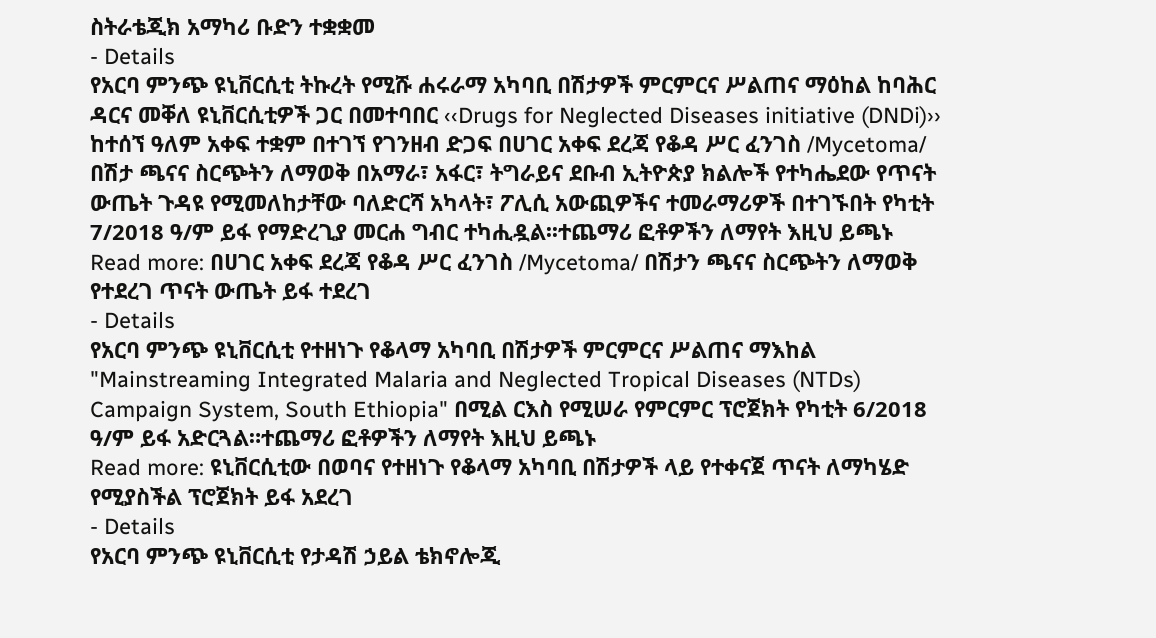ስትራቴጂክ አማካሪ ቡድን ተቋቋመ
- Details
የአርባ ምንጭ ዩኒቨርሲቲ ትኩረት የሚሹ ሐሩራማ አካባቢ በሽታዎች ምርምርና ሥልጠና ማዕከል ከባሕር ዳርና መቐለ ዩኒቨርሲቲዎች ጋር በመተባበር ‹‹Drugs for Neglected Diseases initiative (DNDi)›› ከተሰኘ ዓለም አቀፍ ተቋም በተገኘ የገንዘብ ድጋፍ በሀገር አቀፍ ደረጃ የቆዳ ሥር ፈንገስ /Mycetoma/ በሽታ ጫናና ስርጭትን ለማወቅ በአማራ፣ አፋር፣ ትግራይና ደቡብ ኢትዮጵያ ክልሎች የተካሔደው የጥናት ውጤት ጉዳዩ የሚመለከታቸው ባለድርሻ አካላት፣ ፖሊሲ አውጪዎችና ተመራማሪዎች በተገኙበት የካቲት 7/2018 ዓ/ም ይፋ የማድረጊያ መርሐ ግብር ተካሒዷል፡፡ተጨማሪ ፎቶዎችን ለማየት እዚህ ይጫኑ
Read more: በሀገር አቀፍ ደረጃ የቆዳ ሥር ፈንገስ /Mycetoma/ በሽታን ጫናና ስርጭትን ለማወቅ የተደረገ ጥናት ውጤት ይፋ ተደረገ
- Details
የአርባ ምንጭ ዩኒቨርሲቲ የተዘነጉ የቆላማ አካባቢ በሽታዎች ምርምርና ሥልጠና ማእከል "Mainstreaming Integrated Malaria and Neglected Tropical Diseases (NTDs) Campaign System, South Ethiopia" በሚል ርእስ የሚሠራ የምርምር ፕሮጀክት የካቲት 6/2018 ዓ/ም ይፋ አድርጓል።ተጨማሪ ፎቶዎችን ለማየት እዚህ ይጫኑ
Read more: ዩኒቨርሲቲው በወባና የተዘነጉ የቆላማ አካባቢ በሽታዎች ላይ የተቀናጀ ጥናት ለማካሄድ የሚያስችል ፕሮጀክት ይፋ አደረገ
- Details
የአርባ ምንጭ ዩኒቨርሲቲ የታዳሽ ኃይል ቴክኖሎጂ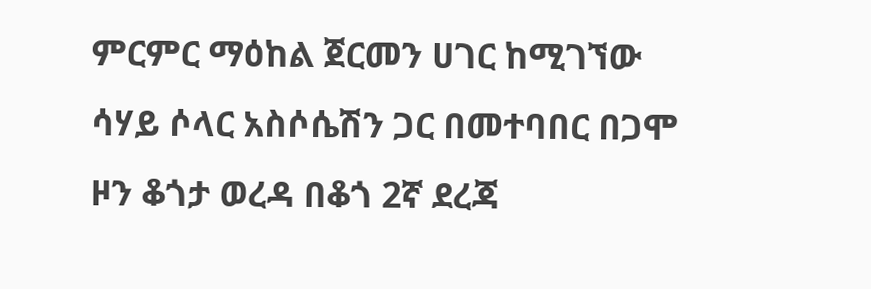ምርምር ማዕከል ጀርመን ሀገር ከሚገኘው ሳሃይ ሶላር አስሶሴሽን ጋር በመተባበር በጋሞ ዞን ቆጎታ ወረዳ በቆጎ 2ኛ ደረጃ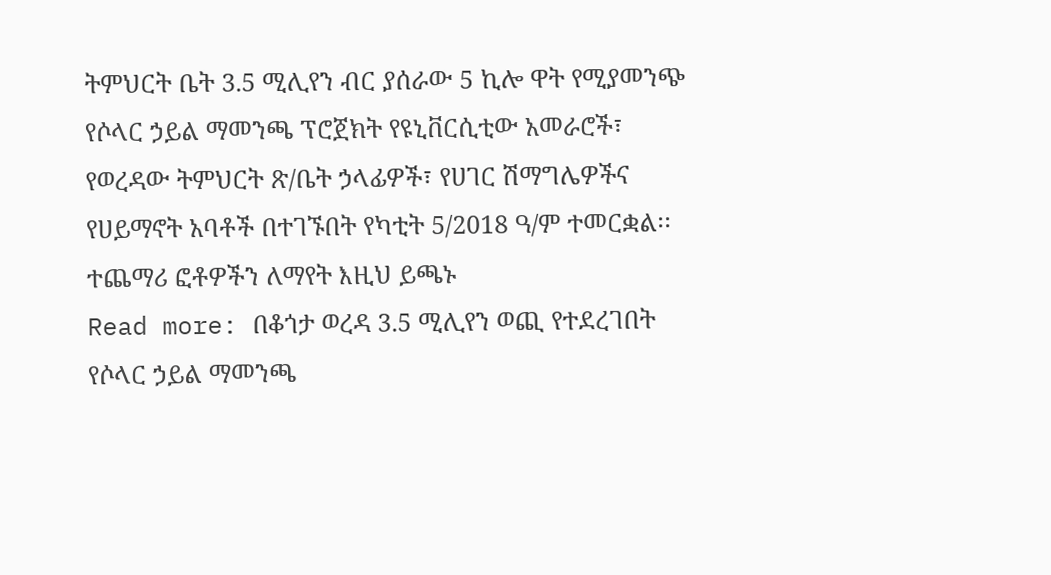ትምህርት ቤት 3.5 ሚሊየን ብር ያሰራው 5 ኪሎ ዋት የሚያመንጭ የሶላር ኃይል ማመንጫ ፕሮጀክት የዩኒቨርሲቲው አመራሮች፣ የወረዳው ትምህርት ጽ/ቤት ኃላፊዎች፣ የሀገር ሽማግሌዎችና የሀይማኖት አባቶች በተገኙበት የካቲት 5/2018 ዓ/ም ተመርቋል፡፡ተጨማሪ ፎቶዎችን ለማየት እዚህ ይጫኑ
Read more: በቆጎታ ወረዳ 3.5 ሚሊየን ወጪ የተደረገበት የሶላር ኃይል ማመንጫ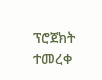ፕሮጀክት ተመረቀ